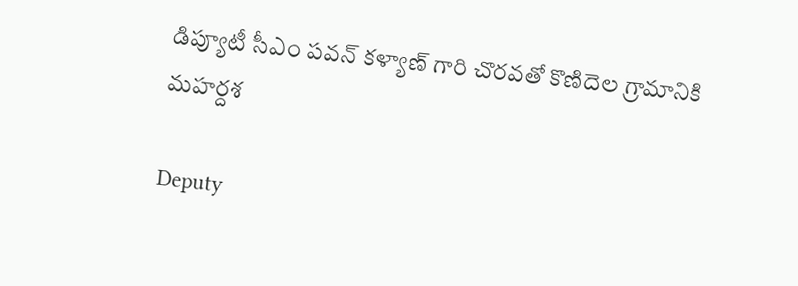డిప్యూటీ సీఎం పవన్ కళ్యాణ్ గారి చొరవతో కొణిదెల గ్రామానికి మహర్దశ

Deputy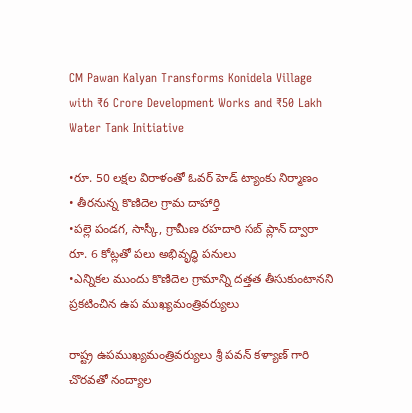CM Pawan Kalyan Transforms Konidela Village with ₹6 Crore Development Works and ₹50 Lakh Water Tank Initiative

•రూ. 50 లక్షల విరాళంతో ఓవర్ హెడ్ ట్యాంకు నిర్మాణం
• తీరనున్న కొణిదెల గ్రామ దాహార్తి
•పల్లె పండగ, సాస్కీ, గ్రామీణ రహదారి సబ్ ప్లాన్ ద్వారా రూ. 6 కోట్లతో పలు అభివృద్ధి పనులు
•ఎన్నికల ముందు కొణిదెల గ్రామాన్ని దత్తత తీసుకుంటానని ప్రకటించిన ఉప ముఖ్యమంత్రివర్యులు

రాష్ట్ర ఉపముఖ్యమంత్రివర్యులు శ్రీ పవన్ కళ్యాణ్ గారి చొరవతో నంద్యాల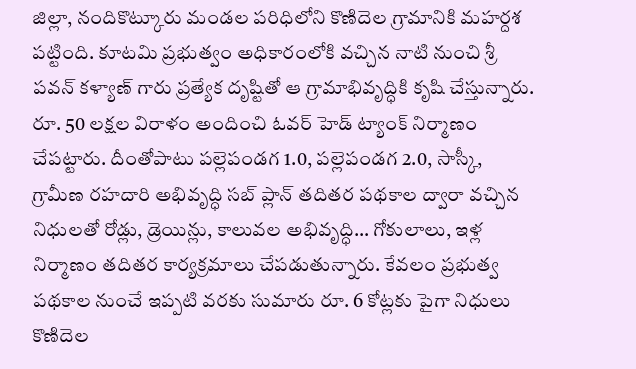జిల్లా, నందికొట్కూరు మండల పరిధిలోని కొణిదెల గ్రామానికి మహర్దశ పట్టింది. కూటమి ప్రభుత్వం అధికారంలోకి వచ్చిన నాటి నుంచి శ్రీ పవన్ కళ్యాణ్ గారు ప్రత్యేక దృష్టితో ఆ గ్రామాభివృద్ధికి కృషి చేస్తున్నారు. రూ. 50 లక్షల విరాళం అందించి ఓవర్ హెడ్ ట్యాంక్ నిర్మాణం చేపట్టారు. దీంతోపాటు పల్లెపండగ 1.0, పల్లెపండగ 2.0, సాస్కీ, గ్రామీణ రహదారి అభివృద్ధి సబ్ ప్లాన్ తదితర పథకాల ద్వారా వచ్చిన నిధులతో రోడ్లు, డ్రెయిన్లు, కాలువల అభివృద్ధి… గోకులాలు, ఇళ్ల నిర్మాణం తదితర కార్యక్రమాలు చేపడుతున్నారు. కేవలం ప్రభుత్వ పథకాల నుంచే ఇప్పటి వరకు సుమారు రూ. 6 కోట్లకు పైగా నిధులు కొణిదెల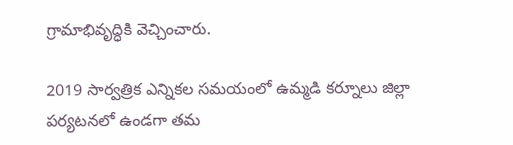గ్రామాభివృద్ధికి వెచ్చించారు.

2019 సార్వత్రిక ఎన్నికల సమయంలో ఉమ్మడి కర్నూలు జిల్లా పర్యటనలో ఉండగా తమ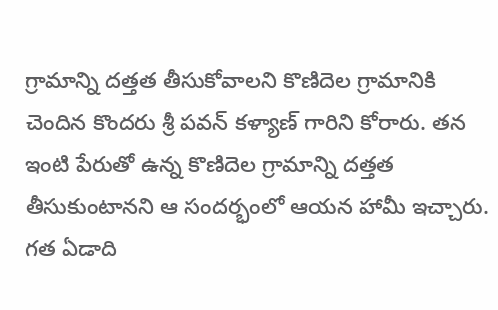గ్రామాన్ని దత్తత తీసుకోవాలని కొణిదెల గ్రామానికి చెందిన కొందరు శ్రీ పవన్ కళ్యాణ్ గారిని కోరారు. తన ఇంటి పేరుతో ఉన్న కొణిదెల గ్రామాన్ని దత్తత తీసుకుంటానని ఆ సందర్భంలో ఆయన హామీ ఇచ్చారు. గత ఏడాది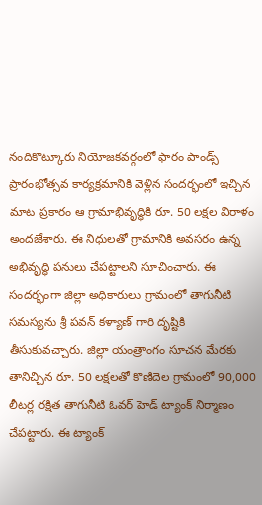నందికొట్కూరు నియోజకవర్గంలో ఫారం పాండ్స్ ప్రారంభోత్సవ కార్యక్రమానికి వెళ్లిన సందర్భంలో ఇచ్చిన మాట ప్రకారం ఆ గ్రామాభివృద్ధికి రూ. 50 లక్షల విరాళం అందజేశారు. ఈ నిధులతో గ్రామానికి అవసరం ఉన్న అభివృద్ధి పనులు చేపట్టాలని సూచించారు. ఈ సందర్భంగా జిల్లా అధికారులు గ్రామంలో తాగునీటి సమస్యను శ్రీ పవన్ కళ్యాణ్ గారి దృష్టికి తీసుకువచ్చారు. జిల్లా యంత్రాంగం సూచన మేరకు తానిచ్చిన రూ. 50 లక్షలతో కొణిదెల గ్రామంలో 90,000 లీటర్ల రక్షిత తాగునీటి ఓవర్ హెడ్ ట్యాంక్ నిర్మాణం చేపట్టారు. ఈ ట్యాంక్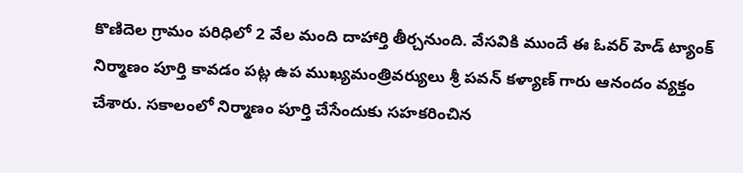కొణిదెల గ్రామం పరిధిలో 2 వేల మంది దాహార్తి తీర్చనుంది. వేసవికి ముందే ఈ ఓవర్ హెడ్ ట్యాంక్ నిర్మాణం పూర్తి కావడం పట్ల ఉప ముఖ్యమంత్రివర్యులు శ్రీ పవన్ కళ్యాణ్ గారు ఆనందం వ్యక్తం చేశారు. సకాలంలో నిర్మాణం పూర్తి చేసేందుకు సహకరించిన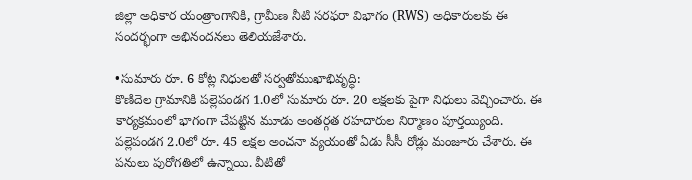జిల్లా అధికార యంత్రాంగానికి, గ్రామీణ నీటి సరఫరా విభాగం (RWS) అధికారులకు ఈ సందర్భంగా అభినందనలు తెలియజేశారు.

•సుమారు రూ. 6 కోట్ల నిధులతో సర్వతోముఖాభివృద్ధి:
కొణిదెల గ్రామానికి పల్లెపండగ 1.0లో సుమారు రూ. 20 లక్షలకు పైగా నిధులు వెచ్చించారు. ఈ కార్యక్రమంలో భాగంగా చేపట్టిన మూడు అంతర్గత రహదారుల నిర్మాణం పూర్తయ్యింది. పల్లెపండగ 2.0లో రూ. 45 లక్షల అంచనా వ్యయంతో ఏడు సీసీ రోడ్లు మంజూరు చేశారు. ఈ పనులు పురోగతిలో ఉన్నాయి. వీటితో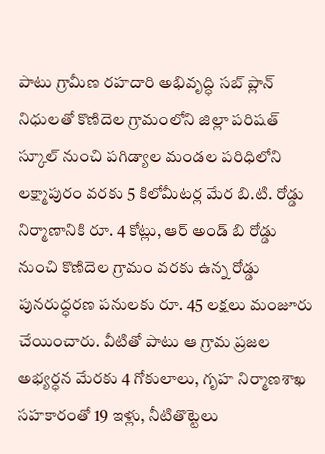పాటు గ్రామీణ రహదారి అభివృద్ధి సబ్ ప్లాన్ నిధులతో కొణిదెల గ్రామంలోని జిల్లా పరిషత్ స్కూల్ నుంచి పగిడ్యాల మండల పరిధిలోని లక్ష్మాపురం వరకు 5 కిలోమీటర్ల మేర బి.టి. రోడ్డు నిర్మాణానికి రూ. 4 కోట్లు, ఆర్ అండ్ బి రోడ్డు నుంచి కొణిదెల గ్రామం వరకు ఉన్న రోడ్డు పునరుద్ధరణ పనులకు రూ. 45 లక్షలు మంజూరు చేయించారు. వీటితో పాటు ఆ గ్రామ ప్రజల అభ్యర్ధన మేరకు 4 గోకులాలు, గృహ నిర్మాణశాఖ సహకారంతో 19 ఇళ్లు, నీటితొట్టెలు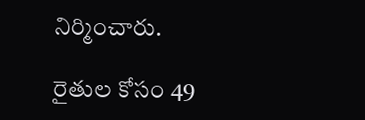నిర్మించారు.

రైతుల కోసం 49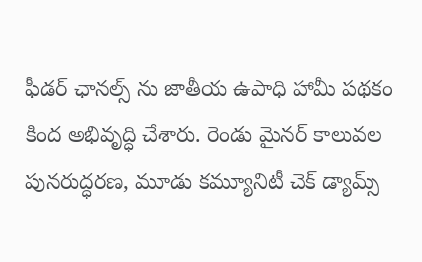ఫీడర్ ఛానల్స్ ను జాతీయ ఉపాధి హామీ పథకం కింద అభివృద్ధి చేశారు. రెండు మైనర్ కాలువల పునరుద్ధరణ, మూడు కమ్యూనిటీ చెక్ డ్యామ్స్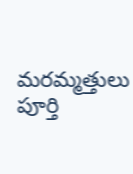మరమ్మత్తులు పూర్తి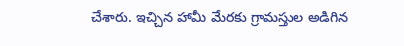చేశారు. ఇచ్చిన హామీ మేరకు గ్రామస్తుల అడిగిన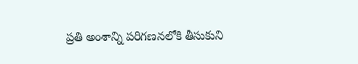ప్రతి అంశాన్ని పరిగణనలోకి తీసుకుని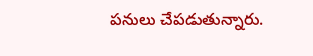పనులు చేపడుతున్నారు.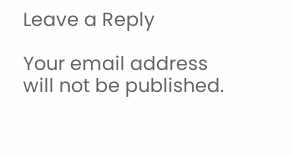Leave a Reply

Your email address will not be published.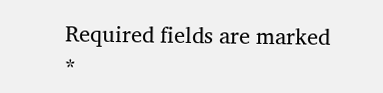Required fields are marked *